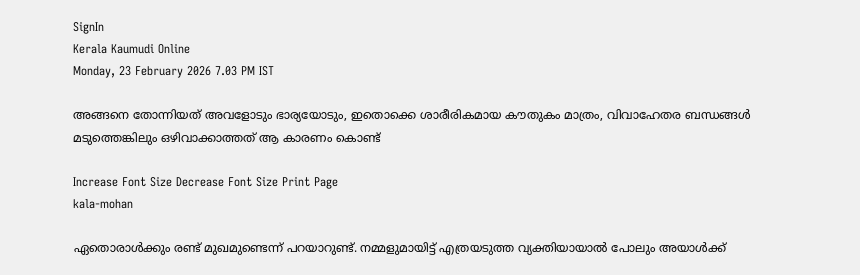SignIn
Kerala Kaumudi Online
Monday, 23 February 2026 7.03 PM IST

അങ്ങനെ തോന്നിയത് അവളോടും ഭാര്യയോടും, ഇതൊക്കെ ശാരീരികമായ കൗതുകം മാത്രം, വിവാഹേതര ബന്ധങ്ങൾ മടുത്തെങ്കിലും ഒഴിവാക്കാത്തത് ആ കാരണം കൊണ്ട്

Increase Font Size Decrease Font Size Print Page
kala-mohan

ഏതൊരാൾക്കും രണ്ട് മുഖമുണ്ടെന്ന് പറയാറുണ്ട്. നമ്മളുമായിട്ട് എത്രയടുത്ത വ്യക്തിയായാൽ പോലും അയാൾക്ക്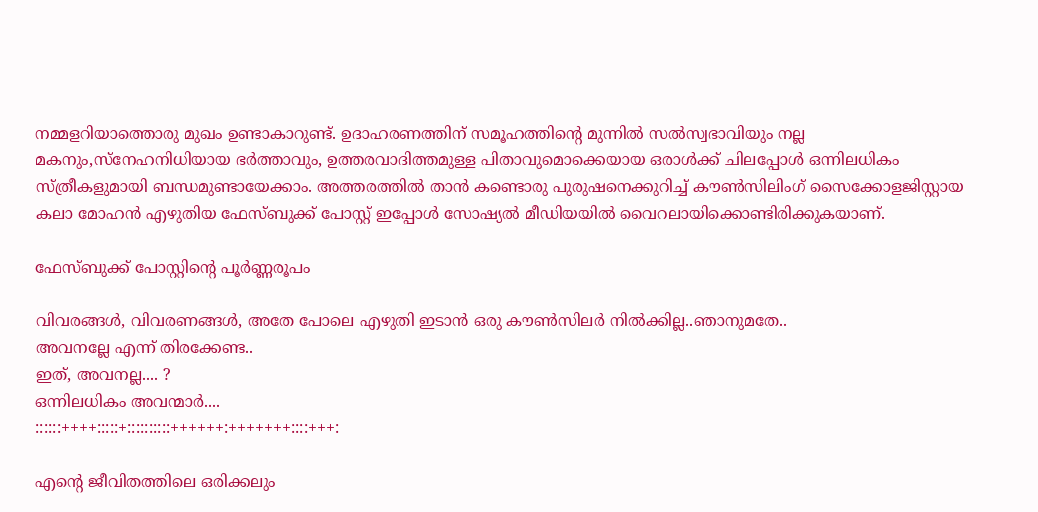നമ്മളറിയാത്തൊരു മുഖം ഉണ്ടാകാറുണ്ട്. ഉദാഹരണത്തിന് സമൂഹത്തിന്റെ മുന്നിൽ സൽസ്വഭാവിയും നല്ല മകനും,സ്നേഹനിധിയായ ഭർത്താവും, ഉത്തരവാദിത്തമുള്ള പിതാവുമൊക്കെയായ ഒരാൾക്ക് ചിലപ്പോൾ ഒന്നിലധികം സ്ത്രീകളുമായി ബന്ധമുണ്ടായേക്കാം. അത്തരത്തിൽ താൻ കണ്ടൊരു പുരുഷനെക്കുറിച്ച് കൗൺസിലിംഗ് സൈക്കോളജിസ്റ്റായ കലാ മോഹൻ എഴുതിയ ഫേസ്ബുക്ക് പോസ്റ്റ് ഇപ്പോൾ സോഷ്യൽ മീഡിയയിൽ വൈറലായിക്കൊണ്ടിരിക്കുകയാണ്.

ഫേസ്ബുക്ക് പോസ്റ്റിന്റെ പൂർണ്ണരൂപം

വിവരങ്ങൾ, വിവരണങ്ങൾ, അതേ പോലെ എഴുതി ഇടാൻ ഒരു കൗൺസിലർ നിൽക്കില്ല..ഞാനുമതേ..
അവനല്ലേ എന്ന് തിരക്കേണ്ട..
ഇത്, അവനല്ല.... ?
ഒന്നിലധികം അവന്മാർ....
::::::++++:::::+::::::::::++++++:+++++++::::+++:

എന്റെ ജീവിതത്തിലെ ഒരിക്കലും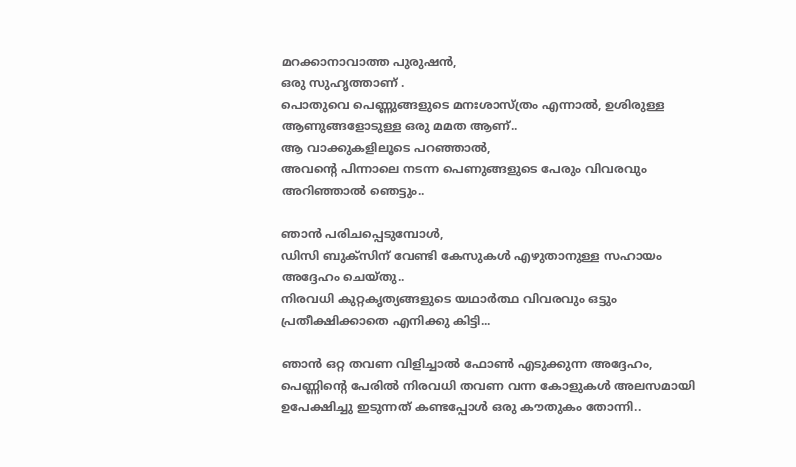മറക്കാനാവാത്ത പുരുഷൻ,
ഒരു സുഹൃത്താണ് .
പൊതുവെ പെണ്ണുങ്ങളുടെ മനഃശാസ്ത്രം എന്നാൽ, ഉശിരുള്ള ആണുങ്ങളോടുള്ള ഒരു മമത ആണ്..
ആ വാക്കുകളിലൂടെ പറഞ്ഞാൽ,
അവന്റെ പിന്നാലെ നടന്ന പെണുങ്ങളുടെ പേരും വിവരവും അറിഞ്ഞാൽ ഞെട്ടും..

ഞാൻ പരിചപ്പെടുമ്പോൾ,
ഡിസി ബുക്സിന് വേണ്ടി കേസുകൾ എഴുതാനുള്ള സഹായം അദ്ദേഹം ചെയ്തു..
നിരവധി കുറ്റകൃത്യങ്ങളുടെ യഥാർത്ഥ വിവരവും ഒട്ടും പ്രതീക്ഷിക്കാതെ എനിക്കു കിട്ടി...

ഞാൻ ഒറ്റ തവണ വിളിച്ചാൽ ഫോൺ എടുക്കുന്ന അദ്ദേഹം, പെണ്ണിന്റെ പേരിൽ നിരവധി തവണ വന്ന കോളുകൾ അലസമായി ഉപേക്ഷിച്ചു ഇടുന്നത് കണ്ടപ്പോൾ ഒരു കൗതുകം തോന്നി..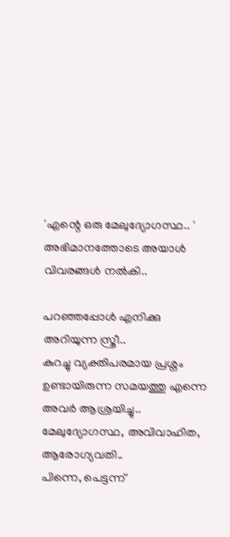'എന്റെ ഒരു മേലുദ്യോഗസ്ഥ.. '
അഭിമാനത്തോടെ അയാൾ വിവരങ്ങൾ നൽകി..

പറഞ്ഞപ്പോൾ എനിക്കു അറിയുന്ന സ്ത്രീ..
കുറച്ചു വ്യക്തിപരമായ പ്രശ്നം ഉണ്ടായിരുന്ന സമയത്തു എന്നെ അവർ ആശ്രയിച്ചു..
മേലുദ്യോഗസ്ഥ, അവിവാഹിത, ആരോഗ്യവതി..
പിന്നെ, പെട്ടന്ന്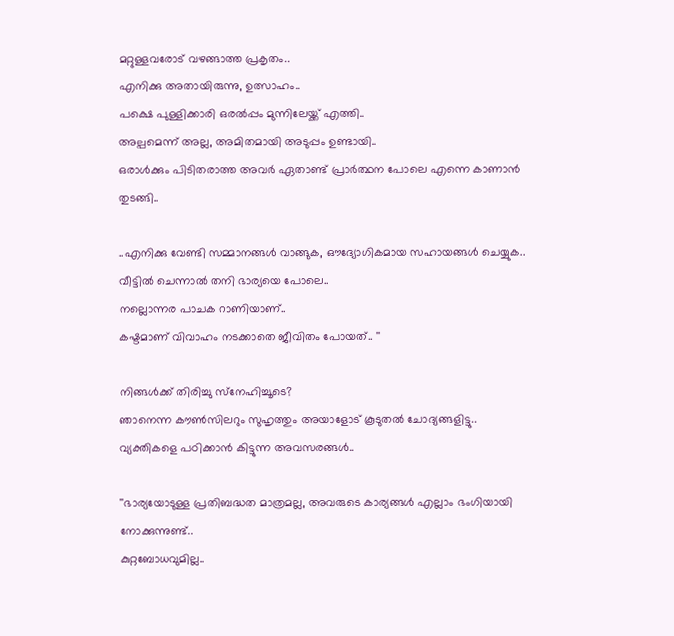മറ്റുള്ളവരോട് വഴങ്ങാത്ത പ്രകൃതം..
എനിക്കു അതായിരുന്നു, ഉത്സാഹം..
പക്ഷെ പുള്ളിക്കാരി ഒരൽപ്പം മുന്നിലേയ്ക്ക് എത്തി..
അല്പമെന്ന് അല്ല, അമിതമായി അടുപ്പം ഉണ്ടായി..
ഒരാൾക്കും പിടിതരാത്ത അവർ ഏതാണ്ട് പ്രാർത്ഥന പോലെ എന്നെ കാണാൻ തുടങ്ങി..

..എനിക്കു വേണ്ടി സമ്മാനങ്ങൾ വാങ്ങുക, ഔദ്യോഗികമായ സഹായങ്ങൾ ചെയ്യുക..
വീട്ടിൽ ചെന്നാൽ തനി ഭാര്യയെ പോലെ..
നല്ലൊന്നര പാചക റാണിയാണ്..
കഷ്ടമാണ് വിവാഹം നടക്കാതെ ജീവിതം പോയത്.. ''

നിങ്ങൾക്ക് തിരിച്ചു സ്‌നേഹിച്ചൂടെ?
ഞാനെന്ന കൗൺസിലറും സുഹൃത്തും അയാളോട് കൂടുതൽ ചോദ്യങ്ങളിട്ടു..
വ്യക്തികളെ പഠിക്കാൻ കിട്ടുന്ന അവസരങ്ങൾ..

''ഭാര്യയോടുള്ള പ്രതിബദ്ധത മാത്രമല്ല, അവരുടെ കാര്യങ്ങൾ എല്ലാം ഭംഗിയായി നോക്കുന്നുണ്ട്..
കുറ്റബോധവുമില്ല..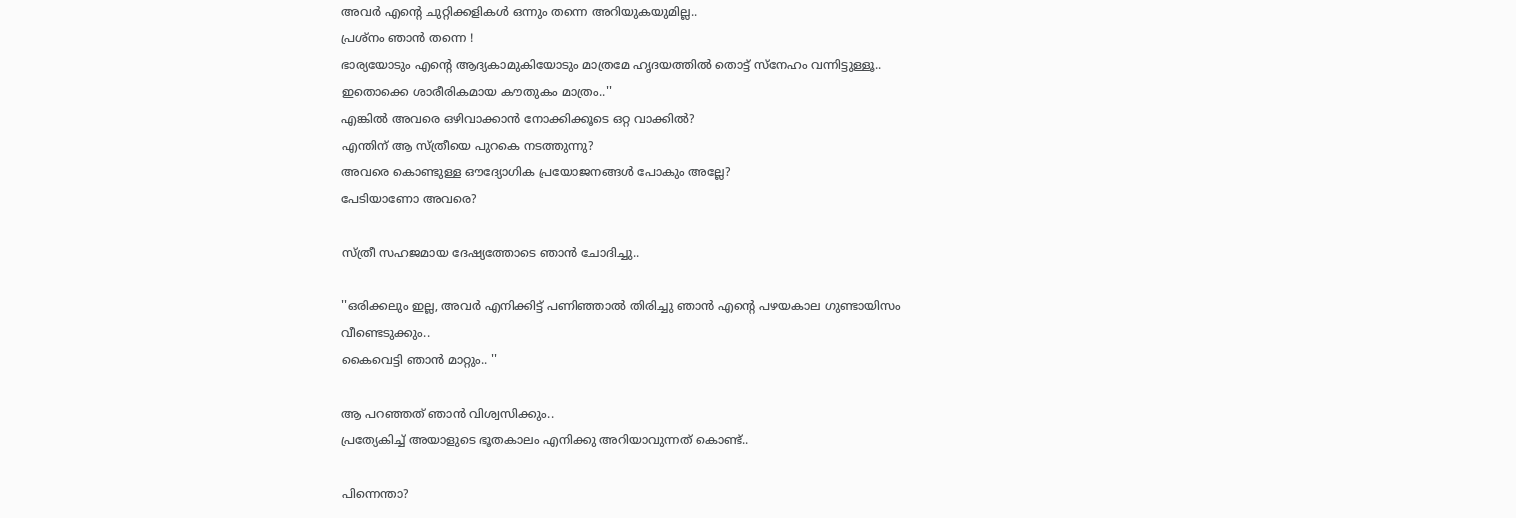അവർ എന്റെ ചുറ്റിക്കളികൾ ഒന്നും തന്നെ അറിയുകയുമില്ല..
പ്രശ്നം ഞാൻ തന്നെ !
ഭാര്യയോടും എന്റെ ആദ്യകാമുകിയോടും മാത്രമേ ഹൃദയത്തിൽ തൊട്ട് സ്‌നേഹം വന്നിട്ടുള്ളൂ..
ഇതൊക്കെ ശാരീരികമായ കൗതുകം മാത്രം..''
എങ്കിൽ അവരെ ഒഴിവാക്കാൻ നോക്കിക്കൂടെ ഒറ്റ വാക്കിൽ?
എന്തിന് ആ സ്ത്രീയെ പുറകെ നടത്തുന്നു?
അവരെ കൊണ്ടുള്ള ഔദ്യോഗിക പ്രയോജനങ്ങൾ പോകും അല്ലേ?
പേടിയാണോ അവരെ?

സ്ത്രീ സഹജമായ ദേഷ്യത്തോടെ ഞാൻ ചോദിച്ചു..

''ഒരിക്കലും ഇല്ല, അവർ എനിക്കിട്ട് പണിഞ്ഞാൽ തിരിച്ചു ഞാൻ എന്റെ പഴയകാല ഗുണ്ടായിസം വീണ്ടെടുക്കും..
കൈവെട്ടി ഞാൻ മാറ്റും.. ''

ആ പറഞ്ഞത് ഞാൻ വിശ്വസിക്കും..
പ്രത്യേകിച്ച് അയാളുടെ ഭൂതകാലം എനിക്കു അറിയാവുന്നത് കൊണ്ട്..

പിന്നെന്താ?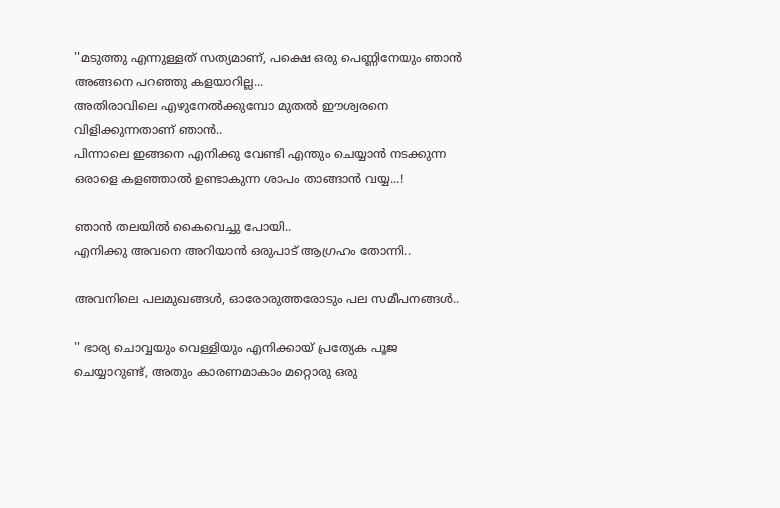''മടുത്തു എന്നുള്ളത് സത്യമാണ്, പക്ഷെ ഒരു പെണ്ണിനേയും ഞാൻ അങ്ങനെ പറഞ്ഞു കളയാറില്ല...
അതിരാവിലെ എഴുനേൽക്കുമ്പോ മുതൽ ഈശ്വരനെ വിളിക്കുന്നതാണ് ഞാൻ..
പിന്നാലെ ഇങ്ങനെ എനിക്കു വേണ്ടി എന്തും ചെയ്യാൻ നടക്കുന്ന ഒരാളെ കളഞ്ഞാൽ ഉണ്ടാകുന്ന ശാപം താങ്ങാൻ വയ്യ...!

ഞാൻ തലയിൽ കൈവെച്ചു പോയി..
എനിക്കു അവനെ അറിയാൻ ഒരുപാട് ആഗ്രഹം തോന്നി..

അവനിലെ പലമുഖങ്ങൾ, ഓരോരുത്തരോടും പല സമീപനങ്ങൾ..

'' ഭാര്യ ചൊവ്വയും വെള്ളിയും എനിക്കായ് പ്രത്യേക പൂജ ചെയ്യാറുണ്ട്, അതും കാരണമാകാം മറ്റൊരു ഒരു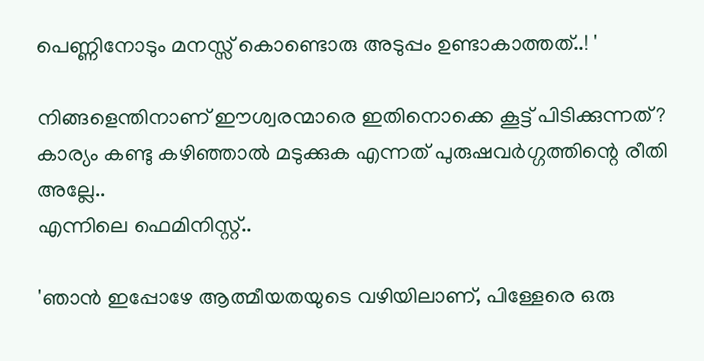പെണ്ണിനോടും മനസ്സ് കൊണ്ടൊരു അടുപ്പം ഉണ്ടാകാത്തത്..! '

നിങ്ങളെന്തിനാണ് ഈശ്വരന്മാരെ ഇതിനൊക്കെ കൂട്ട് പിടിക്കുന്നത്?
കാര്യം കണ്ടു കഴിഞ്ഞാൽ മടുക്കുക എന്നത് പുരുഷവർഗ്ഗത്തിന്റെ രീതി അല്ലേ..
എന്നിലെ ഫെമിനിസ്റ്റ്..

'ഞാൻ ഇപ്പോഴേ ആത്മീയതയുടെ വഴിയിലാണ്, പിള്ളേരെ ഒരു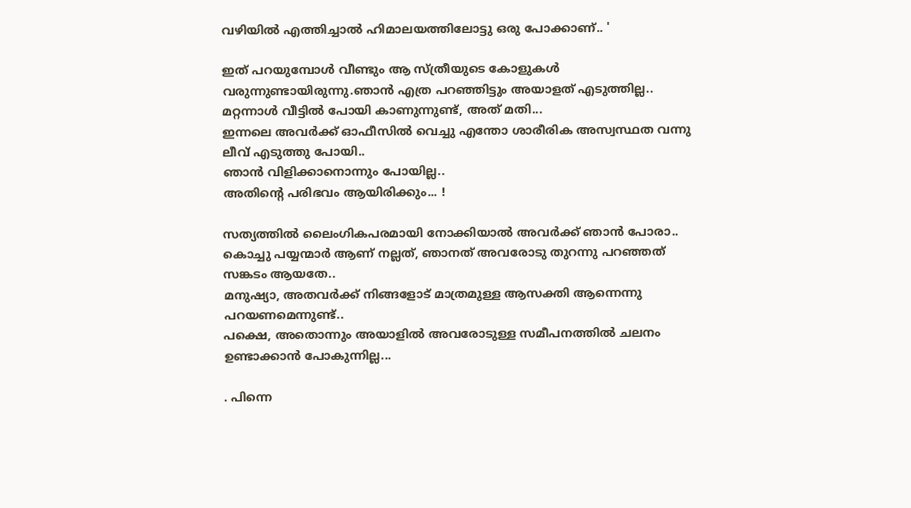വഴിയിൽ എത്തിച്ചാൽ ഹിമാലയത്തിലോട്ടു ഒരു പോക്കാണ്.. '

ഇത് പറയുമ്പോൾ വീണ്ടും ആ സ്ത്രീയുടെ കോളുകൾ വരുന്നുണ്ടായിരുന്നു.ഞാൻ എത്ര പറഞ്ഞിട്ടും അയാളത് എടുത്തില്ല..
മറ്റന്നാൾ വീട്ടിൽ പോയി കാണുന്നുണ്ട്, അത് മതി...
ഇന്നലെ അവർക്ക് ഓഫീസിൽ വെച്ചു എന്തോ ശാരീരിക അസ്വസ്ഥത വന്നു ലീവ് എടുത്തു പോയി..
ഞാൻ വിളിക്കാനൊന്നും പോയില്ല..
അതിന്റെ പരിഭവം ആയിരിക്കും... !

സത്യത്തിൽ ലൈംഗികപരമായി നോക്കിയാൽ അവർക്ക് ഞാൻ പോരാ..
കൊച്ചു പയ്യന്മാർ ആണ് നല്ലത്, ഞാനത് അവരോടു തുറന്നു പറഞ്ഞത് സങ്കടം ആയതേ..
മനുഷ്യാ, അതവർക്ക് നിങ്ങളോട് മാത്രമുള്ള ആസക്തി ആന്നെന്നു പറയണമെന്നുണ്ട്..
പക്ഷെ, അതൊന്നും അയാളിൽ അവരോടുള്ള സമീപനത്തിൽ ചലനം ഉണ്ടാക്കാൻ പോകുന്നില്ല...

. പിന്നെ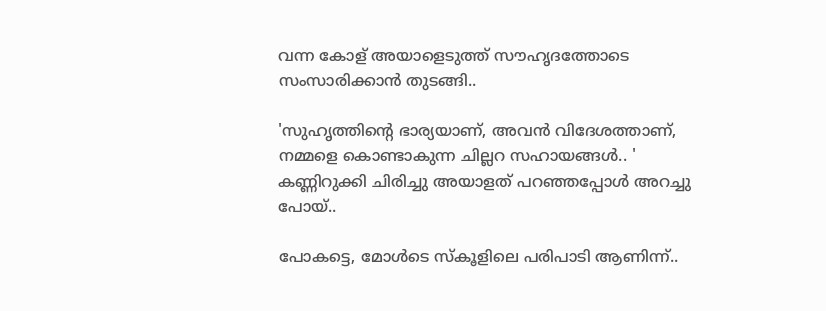വന്ന കോള് അയാളെടുത്ത് സൗഹൃദത്തോടെ സംസാരിക്കാൻ തുടങ്ങി..

'സുഹൃത്തിന്റെ ഭാര്യയാണ്, അവൻ വിദേശത്താണ്, നമ്മളെ കൊണ്ടാകുന്ന ചില്ലറ സഹായങ്ങൾ.. '
കണ്ണിറുക്കി ചിരിച്ചു അയാളത് പറഞ്ഞപ്പോൾ അറച്ചു പോയ്..

പോകട്ടെ, മോൾടെ സ്‌കൂളിലെ പരിപാടി ആണിന്ന്..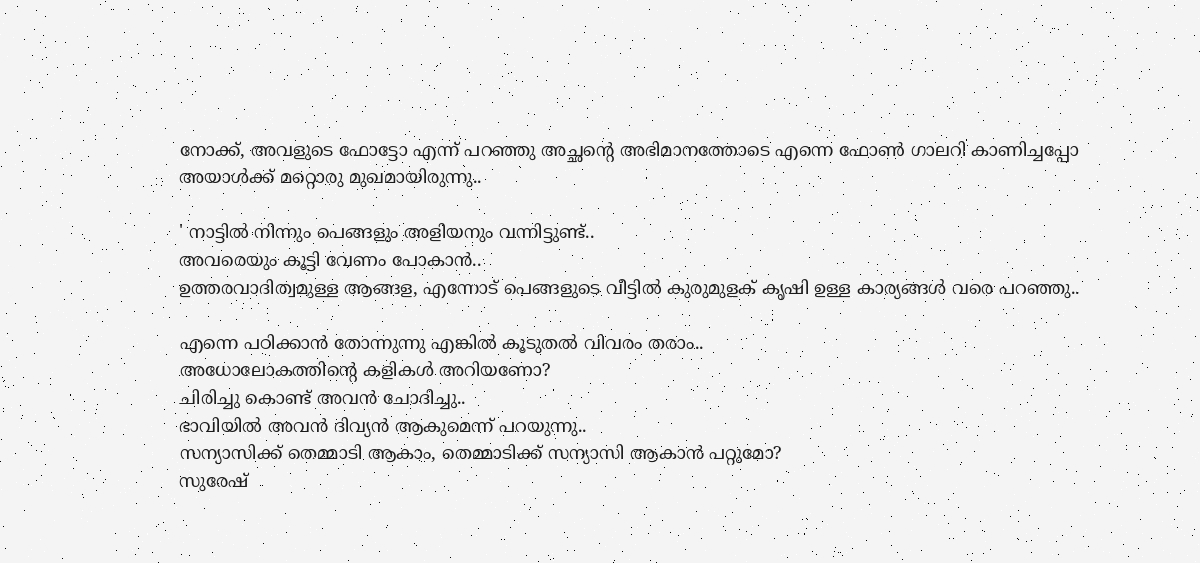നോക്ക്, അവളുടെ ഫോട്ടോ എന്ന് പറഞ്ഞു അച്ഛന്റെ അഭിമാനത്തോടെ എന്നെ ഫോൺ ഗാലറി കാണിച്ചപ്പോ അയാൾക്ക് മറ്റൊരു മുഖമായിരുന്നു..

' നാട്ടിൽ നിന്നും പെങ്ങളും അളിയനും വന്നിട്ടുണ്ട്..
അവരെയും കൂട്ടി വേണം പോകാൻ..
ഉത്തരവാദിത്വമുള്ള ആങ്ങള, എന്നോട് പെങ്ങളുടെ വീട്ടിൽ കുരുമുളക് കൃഷി ഉള്ള കാര്യങ്ങൾ വരെ പറഞ്ഞു..

എന്നെ പഠിക്കാൻ തോന്നുന്നു എങ്കിൽ കൂടുതൽ വിവരം തരാം..
അധോലോകത്തിന്റെ കളികൾ അറിയണോ?
ചിരിച്ചു കൊണ്ട് അവൻ ചോദിച്ചു..
ഭാവിയിൽ അവൻ ദിവ്യൻ ആകുമെന്ന് പറയുന്നു..
സന്യാസിക്ക് തെമ്മാടി ആകാം, തെമ്മാടിക്ക് സന്യാസി ആകാൻ പറ്റുമോ?
സുരേഷ്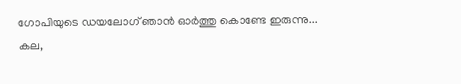ഗോപിയുടെ ഡയലോഗ് ഞാൻ ഓർത്തു കൊണ്ടേ ഇരുന്നു...
കല,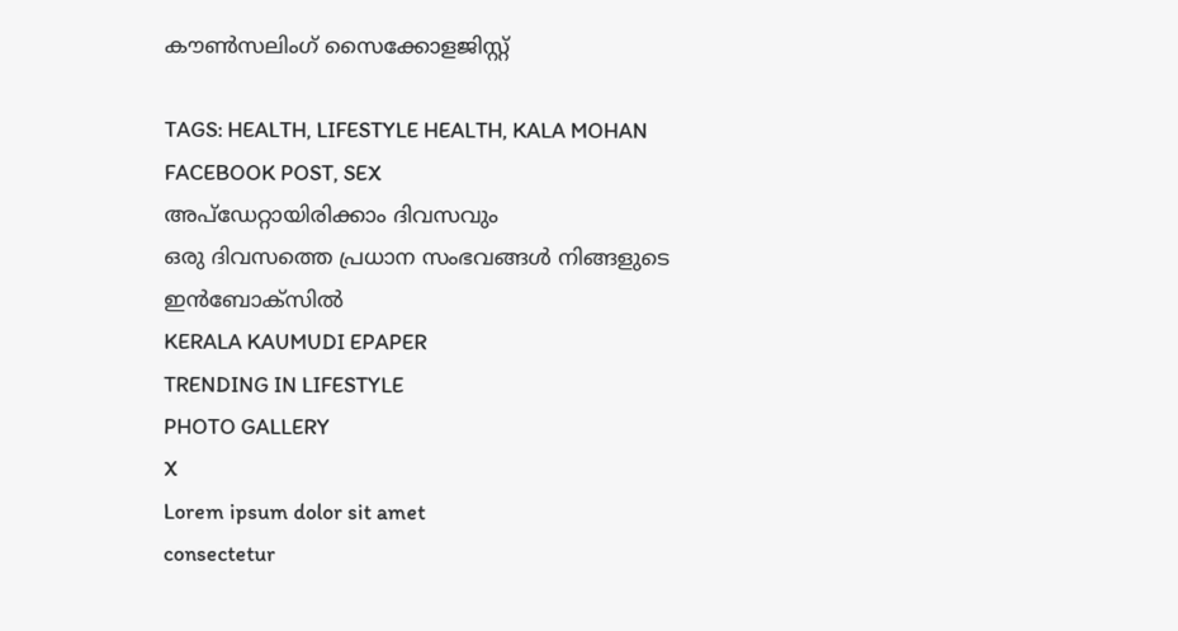കൗൺസലിംഗ് സൈക്കോളജിസ്റ്റ്

TAGS: HEALTH, LIFESTYLE HEALTH, KALA MOHAN FACEBOOK POST, SEX
അപ്ഡേറ്റായിരിക്കാം ദിവസവും
ഒരു ദിവസത്തെ പ്രധാന സംഭവങ്ങൾ നിങ്ങളുടെ ഇൻബോക്സിൽ
KERALA KAUMUDI EPAPER
TRENDING IN LIFESTYLE
PHOTO GALLERY
X
Lorem ipsum dolor sit amet
consectetur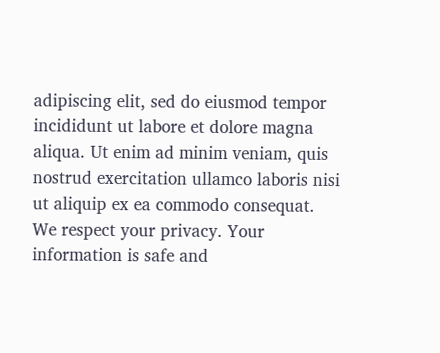adipiscing elit, sed do eiusmod tempor incididunt ut labore et dolore magna aliqua. Ut enim ad minim veniam, quis nostrud exercitation ullamco laboris nisi ut aliquip ex ea commodo consequat.
We respect your privacy. Your information is safe and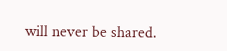will never be shared.